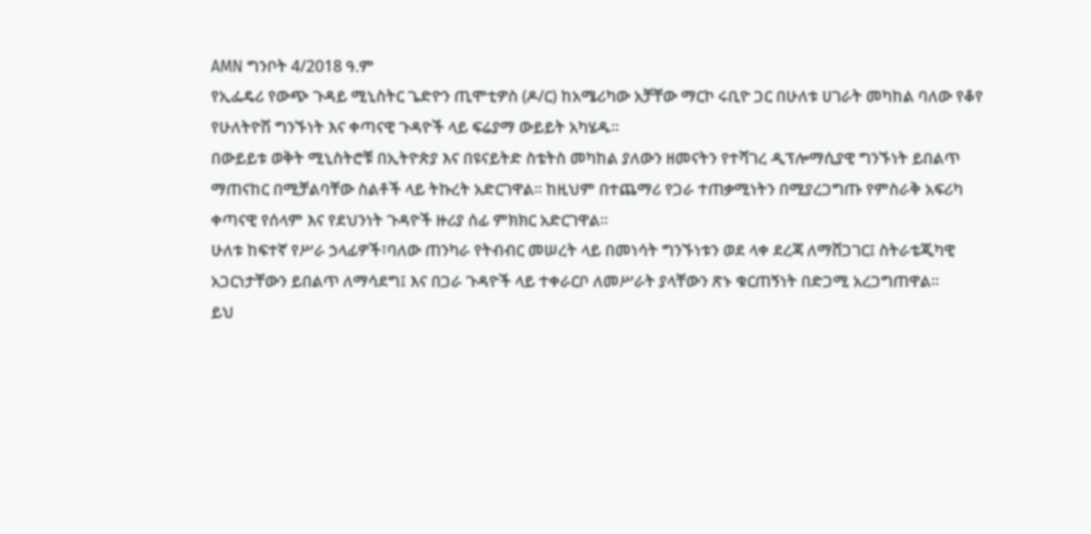AMN ግንቦት 4/2018 ዓ.ም
የኢፌዴሪ የውጭ ጉዳይ ሚኒስትር ጌድዮን ጢሞቲዎስ (ዶ/ር) ከአሜሪካው አቻቸው ማርኮ ሩቢዮ ጋር በሁለቱ ሀገራት መካከል ባለው የቆየ የሁለትዮሽ ግንኙነት እና ቀጣናዊ ጉዳዮች ላይ ፍሬያማ ውይይት አካሄዱ።
በውይይቱ ወቅት ሚኒስትሮቹ በኢትዮጵያ እና በዩናይትድ ስቴትስ መካከል ያለውን ዘመናትን የተሻገረ ዲፕሎማሲያዊ ግንኙነት ይበልጥ ማጠናከር በሚቻልባቸው ስልቶች ላይ ትኩረት አድርገዋል። ከዚህም በተጨማሪ የጋራ ተጠቃሚነትን በሚያረጋግጡ የምስራቅ አፍሪካ ቀጣናዊ የሰላም እና የደህንነት ጉዳዮች ዙሪያ ሰፊ ምክክር አድርገዋል።
ሁለቱ ከፍተኛ የሥራ ኃላፊዎች፣ባለው ጠንካራ የትብብር መሠረት ላይ በመነሳት ግንኙነቱን ወደ ላቀ ደረጃ ለማሸጋገር፤ ስትራቴጂካዊ አጋርነታቸውን ይበልጥ ለማሳደግ፤ እና በጋራ ጉዳዮች ላይ ተቀራርቦ ለመሥራት ያላቸውን ጽኑ ቁርጠኝነት በድጋሚ አረጋግጠዋል።
ይህ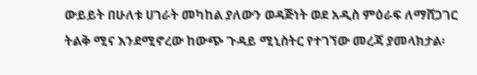ውይይት በሁለቱ ሀገራት መካከል ያለውን ወዳጅነት ወደ አዲስ ምዕራፍ ለማሸጋገር ትልቅ ሚና እንደሚኖረው ከውጭ ጉዳይ ሚኒስትር የተገኘው መረጃ ያመላክታል፡